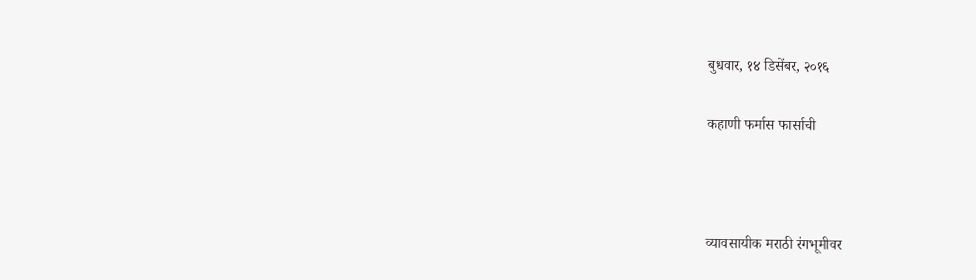बुधवार, १४ डिसेंबर, २०१६

कहाणी फर्मास फार्साची



व्यावसायीक मराठी रंगभूमीवर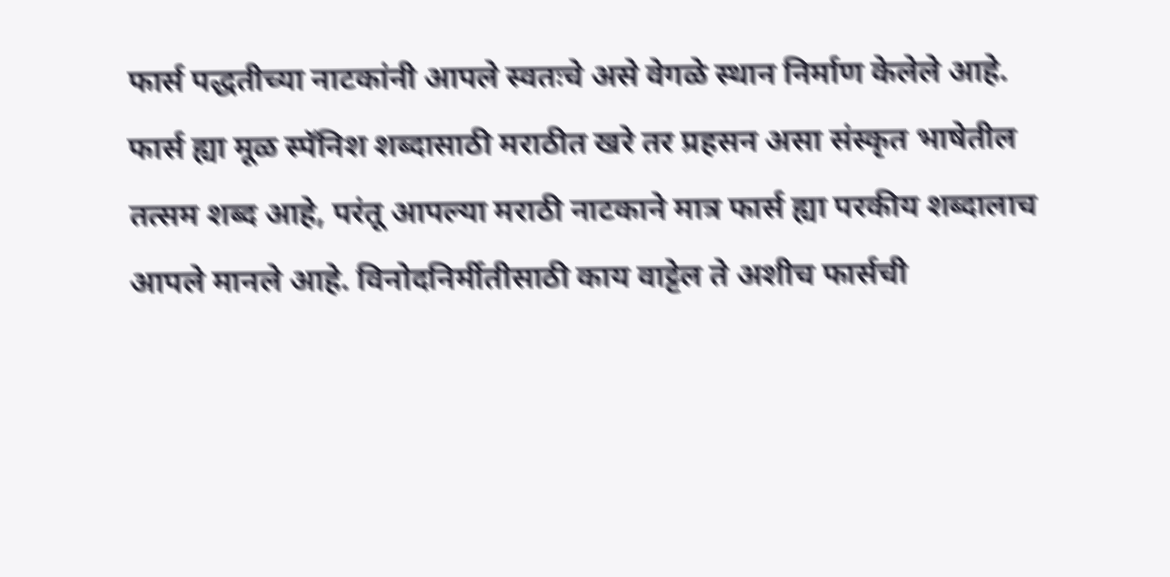फार्स पद्धतीच्या नाटकांनी आपले स्वतःचे असे वेगळे स्थान निर्माण केलेले आहे. फार्स ह्या मूळ स्पॅनिश शब्दासाठी मराठीत खरे तर प्रहसन असा संस्कृत भाषेतील तत्सम शब्द आहे, परंतू आपल्या मराठी नाटकाने मात्र फार्स ह्या परकीय शब्दालाच आपले मानले आहे. विनोदनिर्मीतीसाठी काय वाट्टेल ते अशीच फार्सची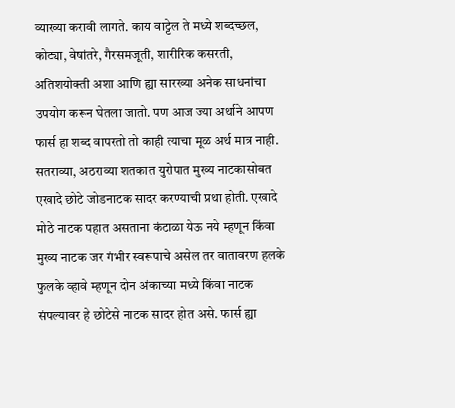व्याख्या करावी लागते. काय वाट्टेल ते मध्ये शब्दच्छल, कोट्या, वेषांतरे, गैरसमजूती, शारीरिक कसरती, अतिशयोक्ती अशा आणि ह्या सारख्या अनेक साधनांचा उपयोग करून घेतला जातो. पण आज ज्या अर्थाने आपण फार्स हा शब्द वापरतो तो काही त्याचा मूळ अर्थ मात्र नाही.
सतराव्या, अठराव्या शतकात युरोपात मुख्य नाटकासोबत एखादे छोटे जोडनाटक सादर करण्याची प्रथा होती. एखादे मोठे नाटक पहात असताना कंटाळा येऊ नये म्हणून किंवा मुख्य नाटक जर गंभीर स्वरूपाचे असेल तर वातावरण हलके फुलके व्हावे म्हणून दोन अंकाच्या मध्ये किंवा नाटक संपल्यावर हे छोटेसे नाटक सादर होत असे. फार्स ह्या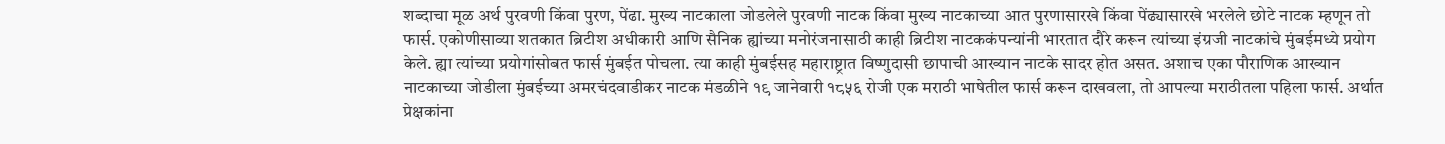शब्दाचा मूळ अर्थ पुरवणी किंवा पुरण, पेंढा. मुख्य नाटकाला जोडलेले पुरवणी नाटक किंवा मुख्य नाटकाच्या आत पुरणासारखे किंवा पेंढ्यासारखे भरलेले छोटे नाटक म्हणून तो फार्स. एकोणीसाव्या शतकात ब्रिटीश अधीकारी आणि सैनिक ह्यांच्या मनोरंजनासाठी काही ब्रिटीश नाटककंपन्यांनी भारतात दौरे करून त्यांच्या इंग्रजी नाटकांचे मुंबईमध्ये प्रयोग केले. ह्या त्यांच्या प्रयोगांसोबत फार्स मुंबईत पोचला. त्या काही मुंबईसह महाराष्ट्रात विष्णुदासी छापाची आख्यान नाटके सादर होत असत. अशाच एका पौराणिक आख्यान नाटकाच्या जोडीला मुंबईच्या अमरचंदवाडीकर नाटक मंडळीने १९ जानेवारी १८५६ रोजी एक मराठी भाषेतील फार्स करून दाखवला, तो आपल्या मराठीतला पहिला फार्स. अर्थात प्रेक्षकांना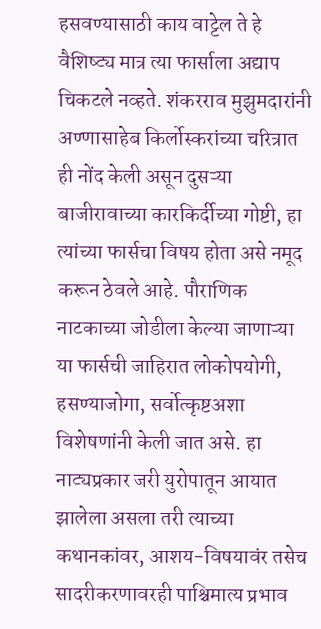हसवण्यासाठी काय वाट्टेल ते हे वैशिष्ट्य मात्र त्या फार्साला अद्याप चिकटले नव्हते. शंकरराव मुझुमदारांनी अण्णासाहेब किर्लोस्करांच्या चरित्रात ही नोंद केली असून दुसऱ्या बाजीरावाच्या कारकिर्दीच्या गोष्टी, हा त्यांच्या फार्सचा विषय होता असे नमूद करून ठेवले आहे. पौराणिक नाटकाच्या जोडीला केल्या जाणाऱ्या या फार्सची जाहिरात लोकोपयोगी, हसण्याजोगा, सर्वोत्कृष्टअशा विशेषणांनी केली जात असे. हा नाट्यप्रकार जरी युरोपातून आयात झालेला असला तरी त्याच्या कथानकांवर, आशय-विषयावंर तसेच सादरीकरणावरही पाश्चिमात्य प्रभाव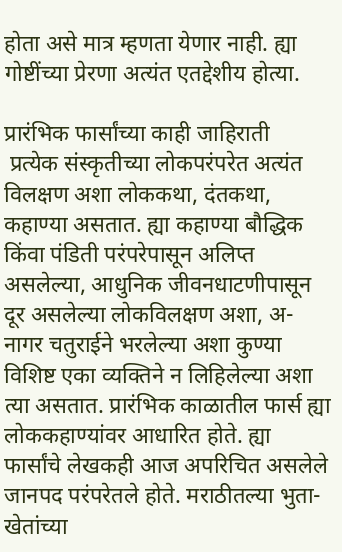होता असे मात्र म्हणता येणार नाही. ह्या गोष्टींच्या प्रेरणा अत्यंत एतद्देशीय होत्या.

प्रारंभिक फार्सांच्या काही जाहिराती
 प्रत्येक संस्कृतीच्या लोकपरंपरेत अत्यंत विलक्षण अशा लोककथा, दंतकथा, कहाण्या असतात. ह्या कहाण्या बौद्धिक किंवा पंडिती परंपरेपासून अलिप्त असलेल्या, आधुनिक जीवनधाटणीपासून दूर असलेल्या लोकविलक्षण अशा, अ-नागर चतुराईने भरलेल्या अशा कुण्या विशिष्ट एका व्यक्तिने न लिहिलेल्या अशा त्या असतात. प्रारंभिक काळातील फार्स ह्या लोककहाण्यांवर आधारित होते. ह्या फार्सांचे लेखकही आज अपरिचित असलेले जानपद परंपरेतले होते. मराठीतल्या भुता-खेतांच्या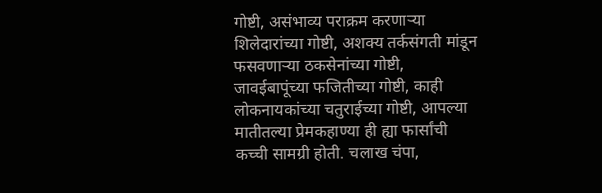गोष्टी, असंभाव्य पराक्रम करणाऱ्या शिलेदारांच्या गोष्टी, अशक्य तर्कसंगती मांडून फसवणाऱ्या ठकसेनांच्या गोष्टी, जावईबापूंच्या फजितीच्या गोष्टी, काही लोकनायकांच्या चतुराईच्या गोष्टी, आपल्या मातीतल्या प्रेमकहाण्या ही ह्या फार्सांची कच्ची सामग्री होती. चलाख चंपा,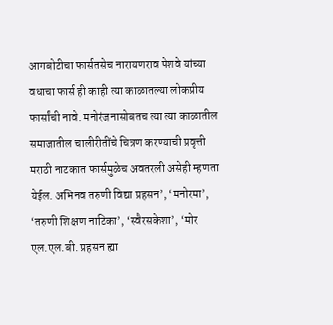आगबोटीचा फार्सतसेच नारायणराव पेशवे यांच्या वधाचा फार्स ही काही त्या काळातल्या लोकप्रीय फार्सांची नावे. मनोरंजनासोबतच त्या त्या काळातील समाजातील चालीरीतींचे चित्रण करण्याची प्रवृत्ती मराठी नाटकात फार्समुळेच अवतरली असेही म्हणता येईल. अभिनव तरुणी विद्या प्रहसन’, ‘मनोरमा’, ‘तरुणी शिक्षण नाटिका’, ‘स्वैरसकेशा’, ‘मोर एल.एल.बी. प्रहसन ह्या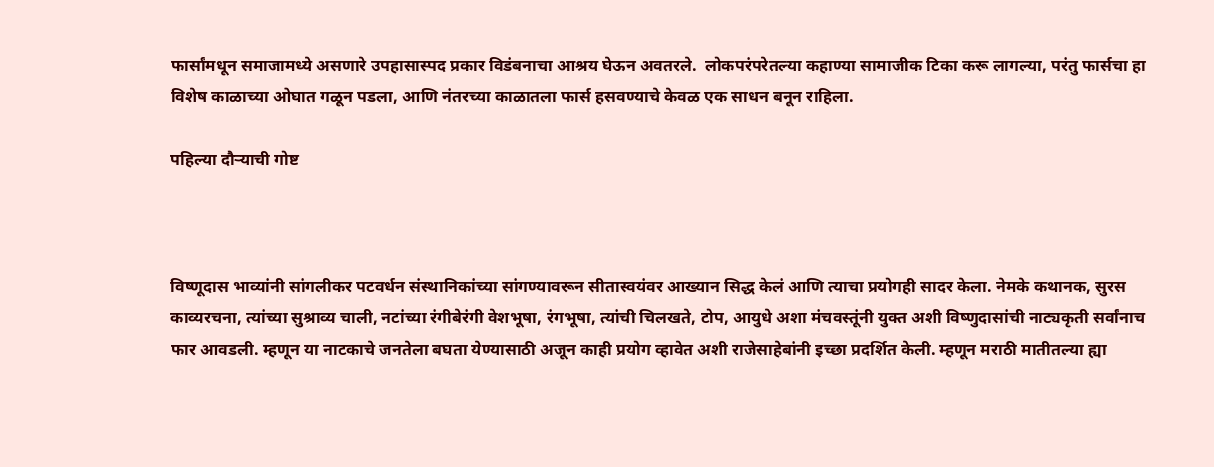फार्सांमधून समाजामध्ये असणारे उपहासास्पद प्रकार विडंबनाचा आश्रय घेऊन अवतरले.  लोकपरंपरेतल्या कहाण्या सामाजीक टिका करू लागल्या, परंतु फार्सचा हा विशेष काळाच्या ओघात गळून पडला, आणि नंतरच्या काळातला फार्स हसवण्याचे केवळ एक साधन बनून राहिला.

पहिल्या दौऱ्याची गोष्ट



विष्णूदास भाव्यांनी सांगलीकर पटवर्धन संस्थानिकांच्या सांगण्यावरून सीतास्वयंवर आख्यान सिद्ध केलं आणि त्याचा प्रयोगही सादर केला. नेमके कथानक, सुरस काव्यरचना, त्यांच्या सुश्राव्य चाली, नटांच्या रंगीबेरंगी वेशभूषा, रंगभूषा, त्यांची चिलखते, टोप, आयुधे अशा मंचवस्तूंनी युक्त अशी विष्णुदासांची नाट्यकृती सर्वांनाच फार आवडली. म्हणून या नाटकाचे जनतेला बघता येण्यासाठी अजून काही प्रयोग व्हावेत अशी राजेसाहेबांनी इच्छा प्रदर्शित केली. म्हणून मराठी मातीतल्या ह्या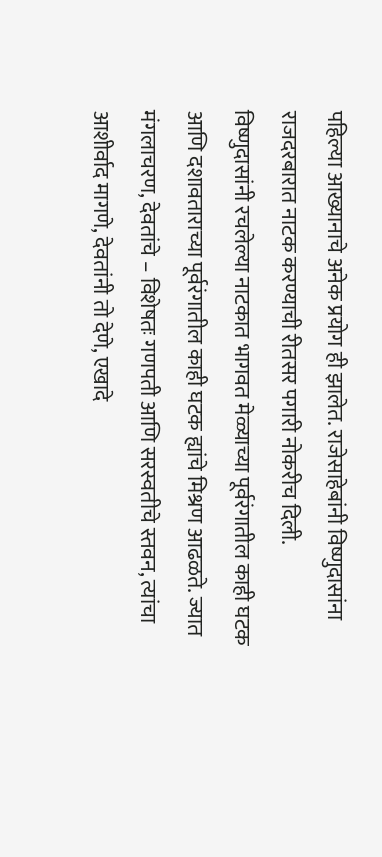पहिल्या आख्यानाचे अनेक प्रयोग ही झालेत. राजेसाहेबांनी विष्णुदासांना राजदरबारात नाटक करण्याची रीतसर पगारी नोकरीच दिली.
विष्णुदासांनी रचलेल्या नाटकात भागवत मेळ्याच्या पूर्वरंगातील काही घटक आणि दशावताराच्या पूर्वरंगातील काही घटक ह्यांचे मिश्रण आढळते. ज्यात मंगलाचरण, देवतांचे – विशेषतः गणपती आणि सरस्वतीचे स्तवन, त्यांचा आशीर्वाद मागणे, देवतांनी तो देणे, एखादे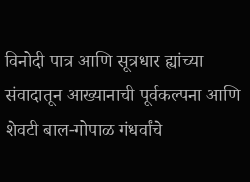विनोदी पात्र आणि सूत्रधार ह्यांच्या संवादातून आख्यानाची पूर्वकल्पना आणि शेवटी बाल-गोपाळ गंधर्वांचे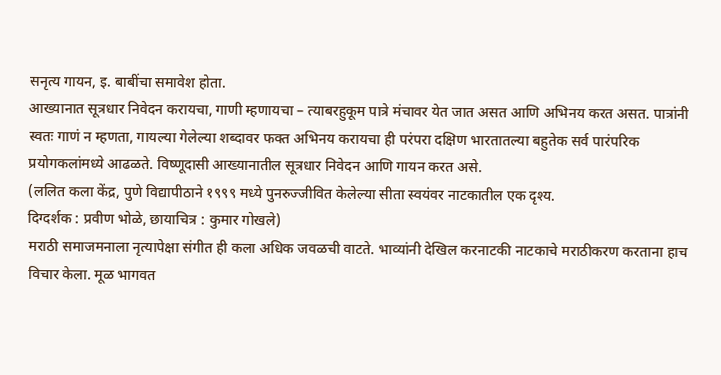सनृत्य गायन, इ. बाबींचा समावेश होता.
आख्यानात सूत्रधार निवेदन करायचा, गाणी म्हणायचा – त्याबरहुकूम पात्रे मंचावर येत जात असत आणि अभिनय करत असत. पात्रांनी स्वतः गाणं न म्हणता, गायल्या गेलेल्या शब्दावर फक्त अभिनय करायचा ही परंपरा दक्षिण भारतातल्या बहुतेक सर्व पारंपरिक प्रयोगकलांमध्ये आढळते. विष्णूदासी आख्यानातील सूत्रधार निवेदन आणि गायन करत असे.
(ललित कला केंद्र, पुणे विद्यापीठाने १९९९ मध्ये पुनरुज्जीवित केलेल्या सीता स्वयंवर नाटकातील एक दृश्य.
दिग्दर्शक : प्रवीण भोळे, छायाचित्र : कुमार गोखले)
मराठी समाजमनाला नृत्यापेक्षा संगीत ही कला अधिक जवळची वाटते. भाव्यांनी देखिल करनाटकी नाटकाचे मराठीकरण करताना हाच विचार केला. मूळ भागवत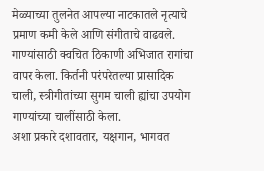मेळ्याच्या तुलनेत आपल्या नाटकातले नृत्याचे प्रमाण कमी केले आणि संगीताचे वाढवले. गाण्यांसाठी क्वचित ठिकाणी अभिजात रागांचा वापर केला. किर्तनी परंपरेतल्या प्रासादिक चाली, स्त्रीगीतांच्या सुगम चाली ह्यांचा उपयोग गाण्यांच्या चालींसाठी केला.
अशा प्रकारे दशावतार, यक्षगान, भागवत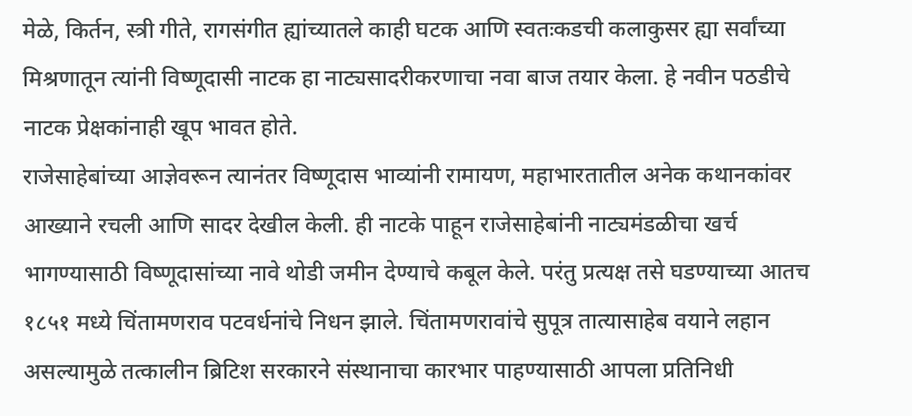मेळे, किर्तन, स्त्री गीते, रागसंगीत ह्यांच्यातले काही घटक आणि स्वतःकडची कलाकुसर ह्या सर्वांच्या मिश्रणातून त्यांनी विष्णूदासी नाटक हा नाट्यसादरीकरणाचा नवा बाज तयार केला. हे नवीन पठडीचे नाटक प्रेक्षकांनाही खूप भावत होते.
राजेसाहेबांच्या आज्ञेवरून त्यानंतर विष्णूदास भाव्यांनी रामायण, महाभारतातील अनेक कथानकांवर आख्याने रचली आणि सादर देखील केली. ही नाटके पाहून राजेसाहेबांनी नाट्यमंडळीचा खर्च भागण्यासाठी विष्णूदासांच्या नावे थोडी जमीन देण्याचे कबूल केले. परंतु प्रत्यक्ष तसे घडण्याच्या आतच १८५१ मध्ये चिंतामणराव पटवर्धनांचे निधन झाले. चिंतामणरावांचे सुपूत्र तात्यासाहेब वयाने लहान असल्यामुळे तत्कालीन ब्रिटिश सरकारने संस्थानाचा कारभार पाहण्यासाठी आपला प्रतिनिधी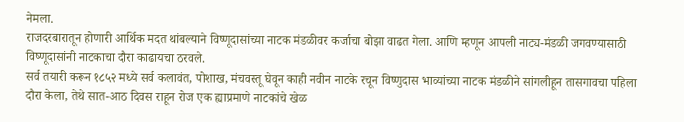नेमला.
राजदरबारातून होणारी आर्थिक मदत थांबल्याने विष्णूदासांच्या नाटक मंडळीवर कर्जाचा बोझा वाढत गेला. आणि म्हणून आपली नाट्य-मंडळी जगवण्यासाठी विष्णूदासांनी नाटकाचा दौरा काढायचा ठरवले.
सर्व तयारी करून १८५२ मध्ये सर्व कलावंत, पोशाख, मंचवस्तू घेवून काही नवीन नाटके रचून विष्णुदास भाव्यांच्या नाटक मंडळीने सांगलीहून तासगावचा पहिला दौरा केला, तेथे सात-आठ दिवस राहून रोज एक ह्याप्रमाणे नाटकांचे खेळ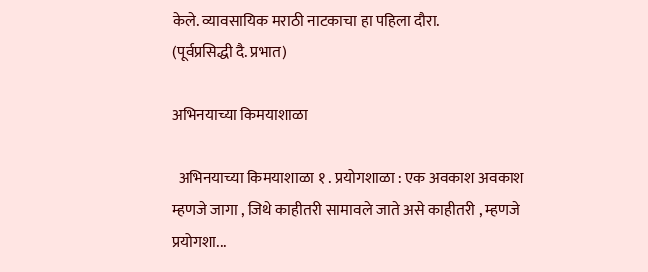केले. व्यावसायिक मराठी नाटकाचा हा पहिला दौरा.
(पूर्वप्रसिद्धी दै. प्रभात)

अभिनयाच्या किमयाशाळा

  अभिनयाच्या किमयाशाळा १ . प्रयोगशाळा : एक अवकाश अवकाश म्हणजे जागा , जिथे काहीतरी सामावले जाते असे काहीतरी , म्हणजे प्रयोगशा...